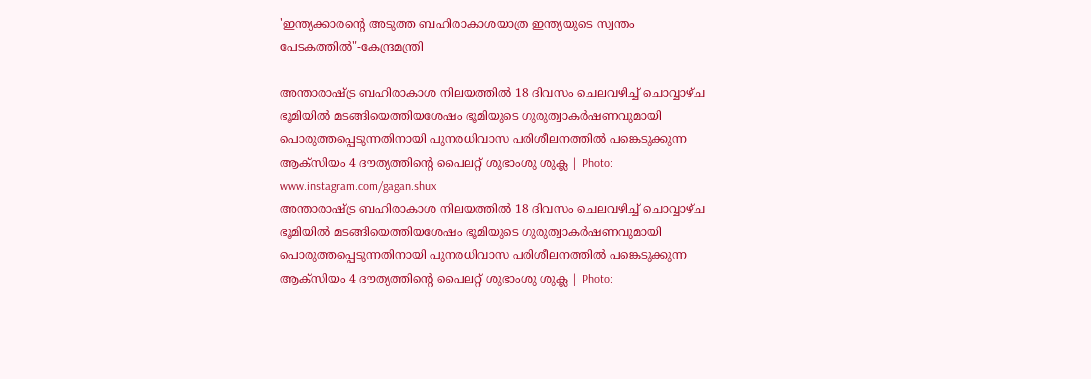'ഇന്ത്യക്കാരന്റെ അടുത്ത ബഹിരാകാശയാത്ര ഇന്ത്യയുടെ സ്വന്തം പേടകത്തില്‍"-കേന്ദ്രമന്ത്രി

അന്താരാഷ്ട്ര ബഹിരാകാശ നിലയത്തില്‍ 18 ദിവസം ചെലവഴിച്ച് ചൊവ്വാഴ്ച ഭൂമിയില്‍ മടങ്ങിയെത്തിയശേഷം ഭൂമിയുടെ ഗുരുത്വാകര്‍ഷണവുമായി പൊരുത്തപ്പെടുന്നതിനായി പുനരധിവാസ പരിശീലനത്തില്‍ പങ്കെടുക്കുന്ന ആക്‌സിയം 4 ദൗത്യത്തിന്റെ പൈലറ്റ് ശുഭാംശു ശുക്ല | Photo: www.instagram.com/gagan.shux
അന്താരാഷ്ട്ര ബഹിരാകാശ നിലയത്തില്‍ 18 ദിവസം ചെലവഴിച്ച് ചൊവ്വാഴ്ച ഭൂമിയില്‍ മടങ്ങിയെത്തിയശേഷം ഭൂമിയുടെ ഗുരുത്വാകര്‍ഷണവുമായി പൊരുത്തപ്പെടുന്നതിനായി പുനരധിവാസ പരിശീലനത്തില്‍ പങ്കെടുക്കുന്ന ആക്‌സിയം 4 ദൗത്യത്തിന്റെ പൈലറ്റ് ശുഭാംശു ശുക്ല | Photo: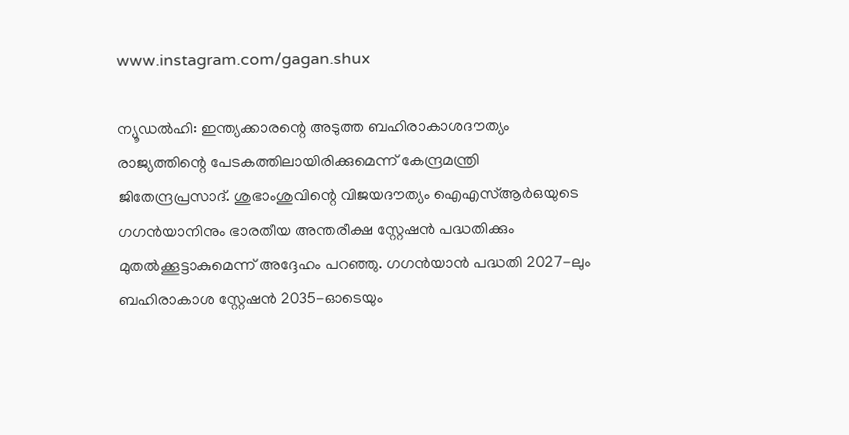www.instagram.com/gagan.shux

ന്യൂഡല്‍ഹി: ഇന്ത്യക്കാരന്റെ അടുത്ത ബഹിരാകാശദൗത്യം രാജ്യത്തിന്റെ പേടകത്തിലായിരിക്കുമെന്ന് കേന്ദ്രമന്ത്രി ജിതേന്ദ്രപ്രസാദ്. ശുഭാംശുവിന്റെ വിജയദൗത്യം ഐഎസ്ആര്‍ഒയുടെ ഗഗന്‍യാനിനും ഭാരതീയ അന്തരീക്ഷ സ്റ്റേഷന്‍ പദ്ധതിക്കും മുതല്‍ക്കൂട്ടാകുമെന്ന് അദ്ദേഹം പറഞ്ഞു. ഗഗന്‍യാന്‍ പദ്ധതി 2027-ലും ബഹിരാകാശ സ്റ്റേഷന്‍ 2035-ഓടെയും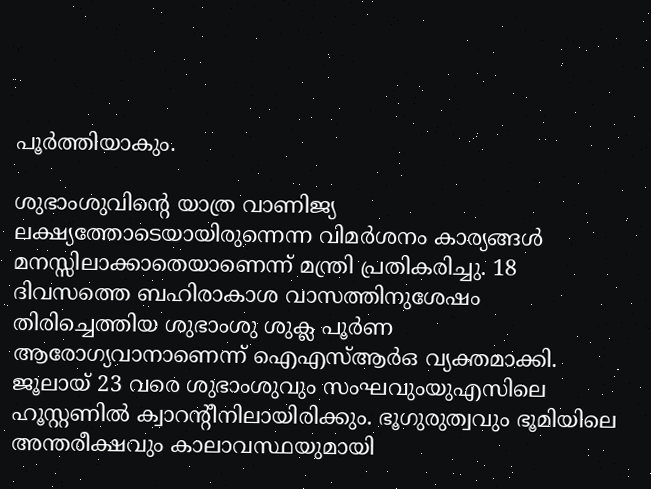പൂര്‍ത്തിയാകും.

ശുഭാംശുവിന്റെ യാത്ര വാണിജ്യ ലക്ഷ്യത്തോടെയായിരുന്നെന്ന വിമര്‍ശനം കാര്യങ്ങള്‍ മനസ്സിലാക്കാതെയാണെന്ന് മന്ത്രി പ്രതികരിച്ചു. 18 ദിവസത്തെ ബഹിരാകാശ വാസത്തിനുശേഷം തിരിച്ചെത്തിയ ശുഭാംശു ശുക്ല പൂര്‍ണ ആരോഗ്യവാനാണെന്ന് ഐഎസ്ആര്‍ഒ വ്യക്തമാക്കി. ജൂലായ് 23 വരെ ശുഭാംശുവും സംഘവുംയുഎസിലെ ഹൂസ്റ്റണില്‍ ക്വാറന്റീനിലായിരിക്കും. ഭൂഗുരുത്വവും ഭൂമിയിലെ അന്തരീക്ഷവും കാലാവസ്ഥയുമായി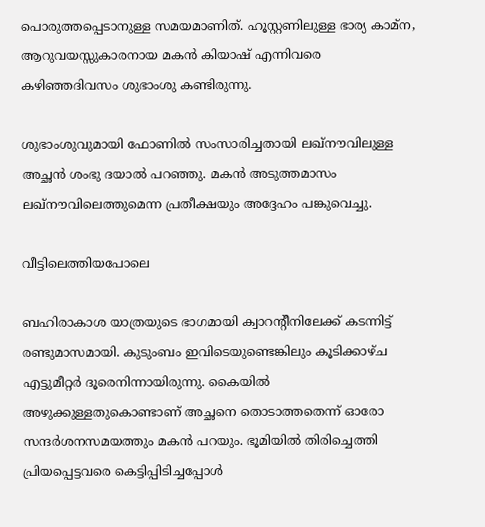പൊരുത്തപ്പെടാനുള്ള സമയമാണിത്. ഹൂസ്റ്റണിലുള്ള ഭാര്യ കാമ്ന, ആറുവയസ്സുകാരനായ മകന്‍ കിയാഷ് എന്നിവരെ കഴിഞ്ഞദിവസം ശുഭാംശു കണ്ടിരുന്നു.

ശുഭാംശുവുമായി ഫോണില്‍ സംസാരിച്ചതായി ലഖ്‌നൗവിലുള്ള അച്ഛന്‍ ശംഭു ദയാല്‍ പറഞ്ഞു. മകന്‍ അടുത്തമാസം ലഖ്‌നൗവിലെത്തുമെന്ന പ്രതീക്ഷയും അദ്ദേഹം പങ്കുവെച്ചു.

വീട്ടിലെത്തിയപോലെ

ബഹിരാകാശ യാത്രയുടെ ഭാഗമായി ക്വാറന്റീനിലേക്ക് കടന്നിട്ട് രണ്ടുമാസമായി. കുടുംബം ഇവിടെയുണ്ടെങ്കിലും കൂടിക്കാഴ്ച എട്ടുമീറ്റര്‍ ദൂരെനിന്നായിരുന്നു. കൈയില്‍ അഴുക്കുള്ളതുകൊണ്ടാണ് അച്ഛനെ തൊടാത്തതെന്ന് ഓരോ സന്ദര്‍ശനസമയത്തും മകന്‍ പറയും. ഭൂമിയില്‍ തിരിച്ചെത്തി പ്രിയപ്പെട്ടവരെ കെട്ടിപ്പിടിച്ചപ്പോള്‍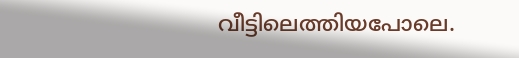വീട്ടിലെത്തിയപോലെ.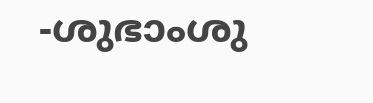-ശുഭാംശു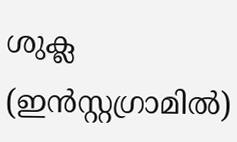ശുക്ല (ഇന്‍സ്റ്റഗ്രാമില്‍)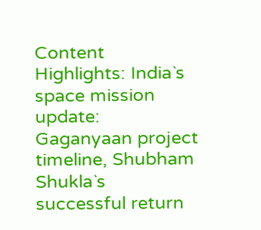Content Highlights: India`s space mission update: Gaganyaan project timeline, Shubham Shukla`s successful return